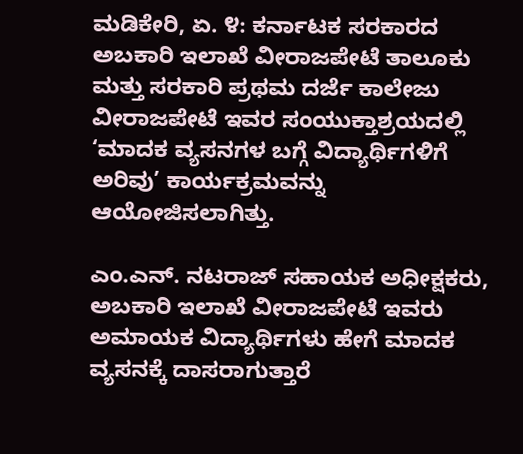ಮಡಿಕೇರಿ, ಏ. ೪: ಕರ್ನಾಟಕ ಸರಕಾರದ ಅಬಕಾರಿ ಇಲಾಖೆ ವೀರಾಜಪೇಟೆ ತಾಲೂಕು ಮತ್ತು ಸರಕಾರಿ ಪ್ರಥಮ ದರ್ಜೆ ಕಾಲೇಜು ವೀರಾಜಪೇಟೆ ಇವರ ಸಂಯುಕ್ತಾಶ್ರಯದಲ್ಲಿ ‘ಮಾದಕ ವ್ಯಸನಗಳ ಬಗ್ಗೆ ವಿದ್ಯಾರ್ಥಿಗಳಿಗೆ ಅರಿವು’ ಕಾರ್ಯಕ್ರಮವನ್ನು ಆಯೋಜಿಸಲಾಗಿತ್ತು.

ಎಂ.ಎನ್. ನಟರಾಜ್ ಸಹಾಯಕ ಅಧೀಕ್ಷಕರು, ಅಬಕಾರಿ ಇಲಾಖೆ ವೀರಾಜಪೇಟೆ ಇವರು ಅಮಾಯಕ ವಿದ್ಯಾರ್ಥಿಗಳು ಹೇಗೆ ಮಾದಕ ವ್ಯಸನಕ್ಕೆ ದಾಸರಾಗುತ್ತಾರೆ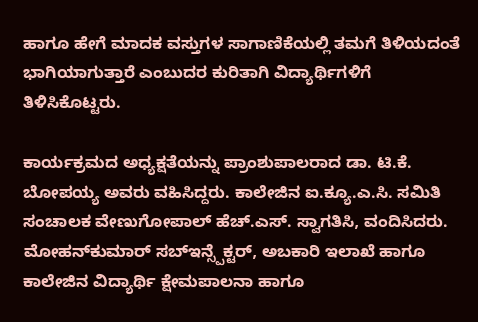ಹಾಗೂ ಹೇಗೆ ಮಾದಕ ವಸ್ತುಗಳ ಸಾಗಾಣಿಕೆಯಲ್ಲಿ ತಮಗೆ ತಿಳಿಯದಂತೆ ಭಾಗಿಯಾಗುತ್ತಾರೆ ಎಂಬುದರ ಕುರಿತಾಗಿ ವಿದ್ಯಾರ್ಥಿಗಳಿಗೆ ತಿಳಿಸಿಕೊಟ್ಟರು.

ಕಾರ್ಯಕ್ರಮದ ಅಧ್ಯಕ್ಷತೆಯನ್ನು ಪ್ರಾಂಶುಪಾಲರಾದ ಡಾ. ಟಿ.ಕೆ. ಬೋಪಯ್ಯ ಅವರು ವಹಿಸಿದ್ದರು. ಕಾಲೇಜಿನ ಐ.ಕ್ಯೂ.ಎ.ಸಿ. ಸಮಿತಿ ಸಂಚಾಲಕ ವೇಣುಗೋಪಾಲ್ ಹೆಚ್.ಎಸ್. ಸ್ವಾಗತಿಸಿ, ವಂದಿಸಿದರು. ಮೋಹನ್‌ಕುಮಾರ್ ಸಬ್‌ಇನ್ಸ್ಪೆಕ್ಟರ್, ಅಬಕಾರಿ ಇಲಾಖೆ ಹಾಗೂ ಕಾಲೇಜಿನ ವಿದ್ಯಾರ್ಥಿ ಕ್ಷೇಮಪಾಲನಾ ಹಾಗೂ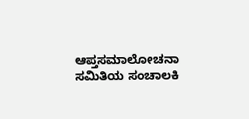ಆಪ್ತಸಮಾಲೋಚನಾ ಸಮಿತಿಯ ಸಂಚಾಲಕಿ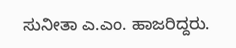ಸುನೀತಾ ಎ.ಎಂ. ಹಾಜರಿದ್ದರು.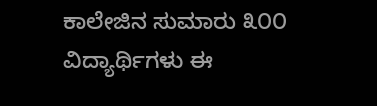ಕಾಲೇಜಿನ ಸುಮಾರು ೩೦೦ ವಿದ್ಯಾರ್ಥಿಗಳು ಈ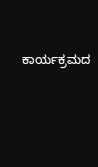ಕಾರ್ಯಕ್ರಮದ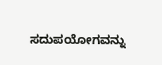ಸದುಪಯೋಗವನ್ನು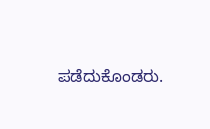ಪಡೆದುಕೊಂಡರು.